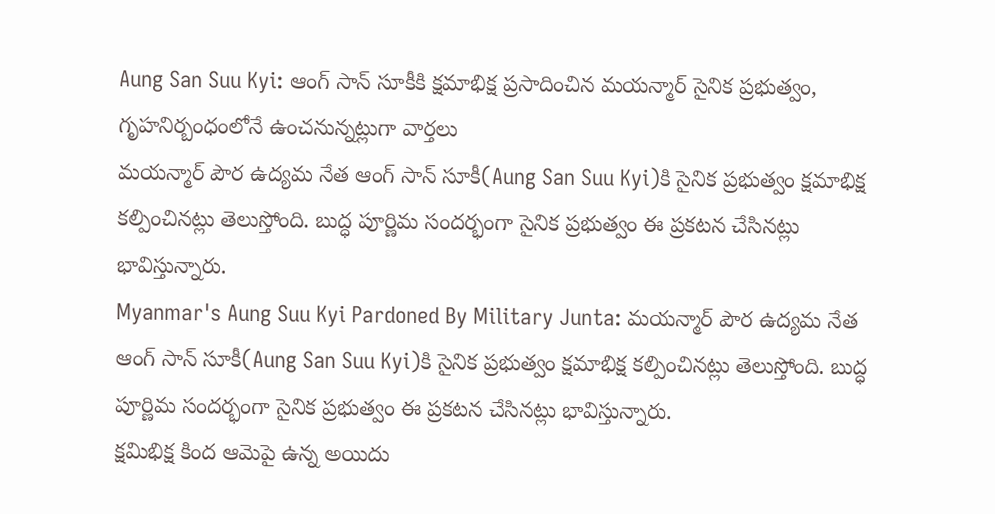Aung San Suu Kyi: ఆంగ్ సాన్ సూకీకి క్షమాభిక్ష ప్రసాదించిన మయన్మార్ సైనిక ప్రభుత్వం, గృహనిర్బంధంలోనే ఉంచనున్నట్లుగా వార్తలు
మయన్మార్ పౌర ఉద్యమ నేత ఆంగ్ సాన్ సూకీ(Aung San Suu Kyi)కి సైనిక ప్రభుత్వం క్షమాభిక్ష కల్పించినట్లు తెలుస్తోంది. బుద్ధ పూర్ణిమ సందర్భంగా సైనిక ప్రభుత్వం ఈ ప్రకటన చేసినట్లు భావిస్తున్నారు.
Myanmar's Aung Suu Kyi Pardoned By Military Junta: మయన్మార్ పౌర ఉద్యమ నేత ఆంగ్ సాన్ సూకీ(Aung San Suu Kyi)కి సైనిక ప్రభుత్వం క్షమాభిక్ష కల్పించినట్లు తెలుస్తోంది. బుద్ధ పూర్ణిమ సందర్భంగా సైనిక ప్రభుత్వం ఈ ప్రకటన చేసినట్లు భావిస్తున్నారు.
క్షమిభిక్ష కింద ఆమెపై ఉన్న అయిదు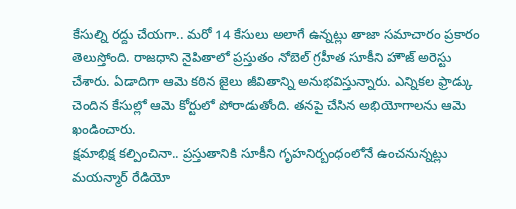కేసుల్ని రద్దు చేయగా.. మరో 14 కేసులు అలాగే ఉన్నట్లు తాజా సమాచారం ప్రకారం తెలుస్తోంది. రాజధాని నైపితాలో ప్రస్తుతం నోబెల్ గ్రహీత సూకీని హౌజ్ అరెస్టు చేశారు. ఏడాదిగా ఆమె కఠిన జైలు జీవితాన్ని అనుభవిస్తున్నారు. ఎన్నికల ఫ్రాడ్కు చెందిన కేసుల్లో ఆమె కోర్టులో పోరాడుతోంది. తనపై చేసిన అభియోగాలను ఆమె ఖండించారు.
క్షమాభిక్ష కల్పించినా.. ప్రస్తుతానికి సూకీని గృహనిర్బంధంలోనే ఉంచనున్నట్లు మయన్మార్ రేడియో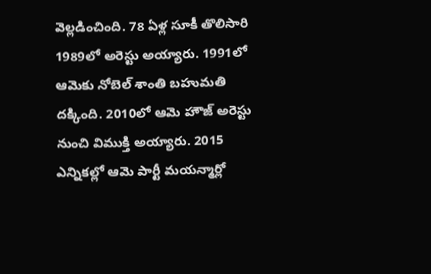వెల్లడించింది. 78 ఏళ్ల సూకీ తొలిసారి 1989లో అరెస్టు అయ్యారు. 1991లో ఆమెకు నోబెల్ శాంతి బహుమతి దక్కింది. 2010లో ఆమె హౌజ్ అరెస్టు నుంచి విముక్తి అయ్యారు. 2015 ఎన్నికల్లో ఆమె పార్టీ మయన్మార్లో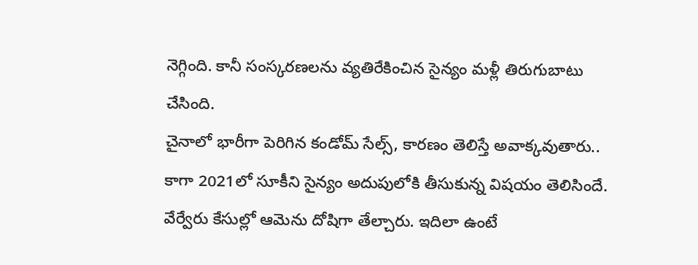నెగ్గింది. కానీ సంస్కరణలను వ్యతిరేకించిన సైన్యం మళ్లీ తిరుగుబాటు చేసింది.
చైనాలో భారీగా పెరిగిన కండోమ్ సేల్స్, కారణం తెలిస్తే అవాక్కవుతారు..
కాగా 2021లో సూకీని సైన్యం అదుపులోకి తీసుకున్న విషయం తెలిసిందే. వేర్వేరు కేసుల్లో ఆమెను దోషిగా తేల్చారు. ఇదిలా ఉంటే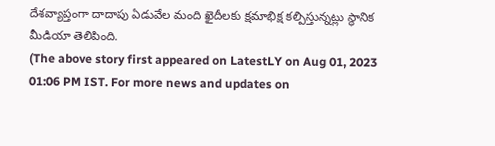దేశవ్యాప్తంగా దాదాపు ఏడువేల మంది ఖైదీలకు క్షమాభిక్ష కల్పిస్తున్నట్లు స్థానిక మీడియా తెలిపింది.
(The above story first appeared on LatestLY on Aug 01, 2023 01:06 PM IST. For more news and updates on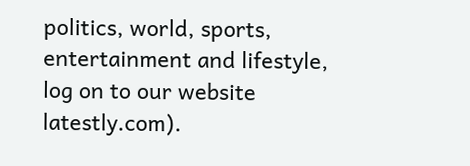politics, world, sports, entertainment and lifestyle, log on to our website latestly.com).